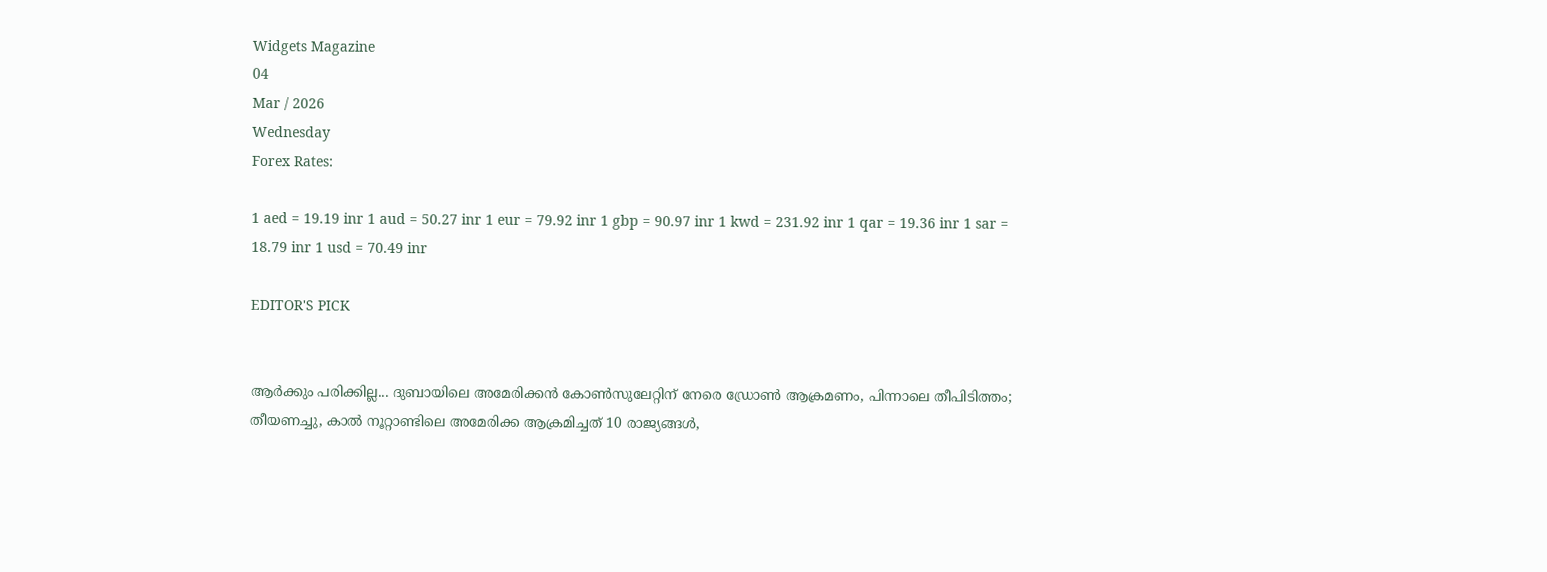Widgets Magazine
04
Mar / 2026
Wednesday
Forex Rates:

1 aed = 19.19 inr 1 aud = 50.27 inr 1 eur = 79.92 inr 1 gbp = 90.97 inr 1 kwd = 231.92 inr 1 qar = 19.36 inr 1 sar = 18.79 inr 1 usd = 70.49 inr

EDITOR'S PICK


ആര്‍ക്കും പരിക്കില്ല... ദുബായിലെ അമേരിക്കൻ കോൺസുലേറ്റിന് നേരെ ഡ്രോൺ ആക്രമണം, പിന്നാലെ തീപിടിത്തം; തീയണച്ചു, കാൽ നൂറ്റാണ്ടിലെ അമേരിക്ക ആക്രമിച്ചത് 10 രാജ്യങ്ങൾ,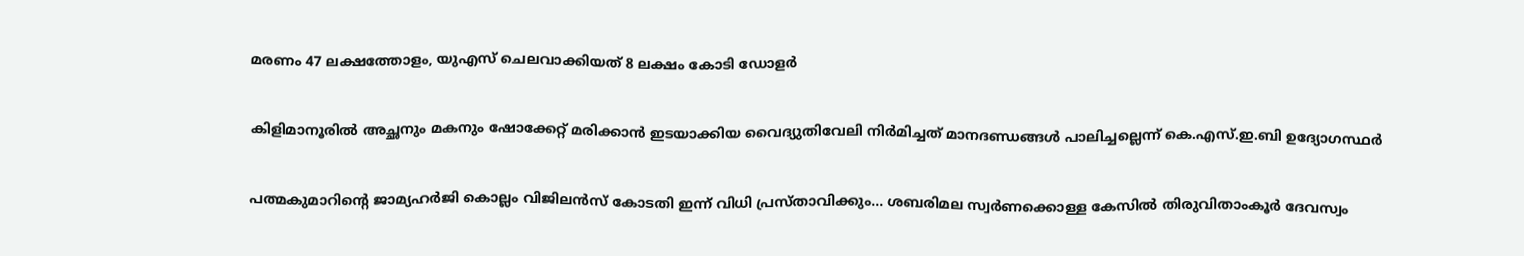മരണം 47 ലക്ഷത്തോളം, യുഎസ് ചെലവാക്കിയത് 8 ലക്ഷം കോടി ഡോളർ


കിളിമാനൂരിൽ അച്ഛനും മകനും ഷോക്കേറ്റ് മരിക്കാൻ ഇടയാക്കിയ വൈദ്യുതിവേലി നിർമിച്ചത് മാനദണ്ഡങ്ങൾ പാലിച്ചല്ലെന്ന് കെ.എസ്.ഇ.ബി ഉദ്യോഗസ്ഥർ


പത്മകുമാറിന്റെ ജാമ്യഹർജി കൊല്ലം വിജിലൻസ് കോടതി ഇന്ന് വിധി പ്രസ്താവിക്കും... ശബരിമല സ്വർണക്കൊള്ള കേസിൽ തിരുവിതാംകൂർ ദേവസ്വം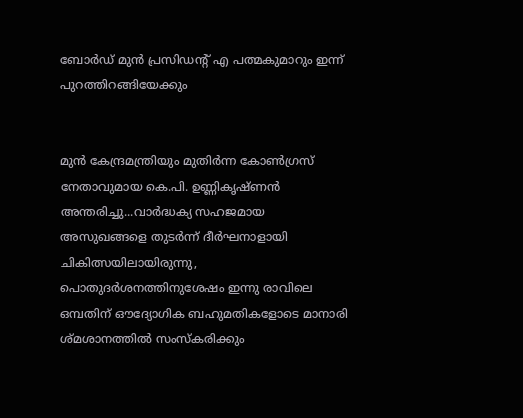ബോർഡ് മുൻ പ്രസിഡന്റ് എ പത്മകുമാറും ഇന്ന് പുറത്തിറങ്ങിയേക്കും


മുൻ കേന്ദ്രമന്ത്രിയും മുതിർന്ന കോൺഗ്രസ് നേതാവുമായ കെ.പി. ഉണ്ണികൃഷ്ണൻ അന്തരിച്ചു...വാർദ്ധക്യ സഹജമായ അസുഖങ്ങളെ തുടർന്ന് ദീർഘനാളായി ചികിത്സയിലായിരുന്നു, പൊതുദർശനത്തിനുശേഷം ഇന്നു രാവിലെ ഒമ്പതിന് ഔദ്യോഗിക ബഹുമതികളോടെ മാനാരി ശ്മശാനത്തിൽ സംസ്കരിക്കും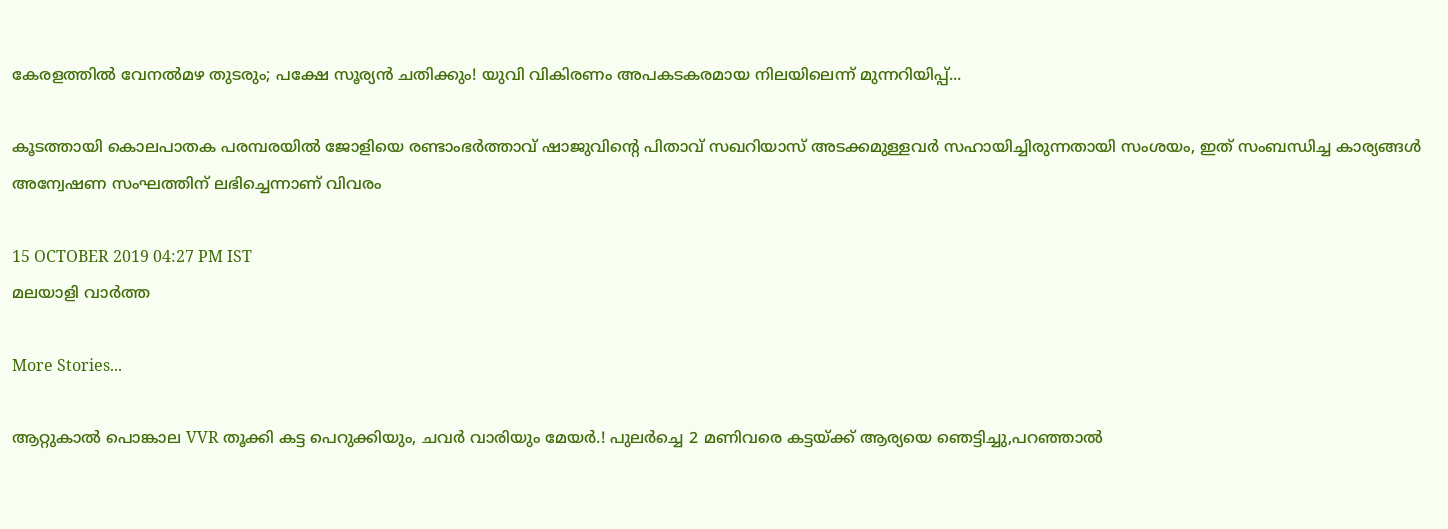കേരളത്തിൽ വേനൽമഴ തുടരും; പക്ഷേ സൂര്യൻ ചതിക്കും! യുവി വികിരണം അപകടകരമായ നിലയിലെന്ന് മുന്നറിയിപ്പ്...

കൂടത്തായി കൊലപാതക പരമ്പരയില്‍ ജോളിയെ രണ്ടാംഭര്‍ത്താവ് ഷാജുവിന്റെ പിതാവ് സഖറിയാസ് അടക്കമുള്ളവര്‍ സഹായിച്ചിരുന്നതായി സംശയം, ഇത് സംബന്ധിച്ച കാര്യങ്ങള്‍ അന്വേഷണ സംഘത്തിന് ലഭിച്ചെന്നാണ് വിവരം

15 OCTOBER 2019 04:27 PM IST
മലയാളി വാര്‍ത്ത

More Stories...

ആറ്റുകാല്‍ പൊങ്കാല VVR തൂക്കി കട്ട പെറുക്കിയും, ചവർ വാരിയും മേയർ.! പുലർച്ചെ 2 മണിവരെ കട്ടയ്ക്ക് ആര്യയെ ഞെട്ടിച്ചു,പറഞ്ഞാൽ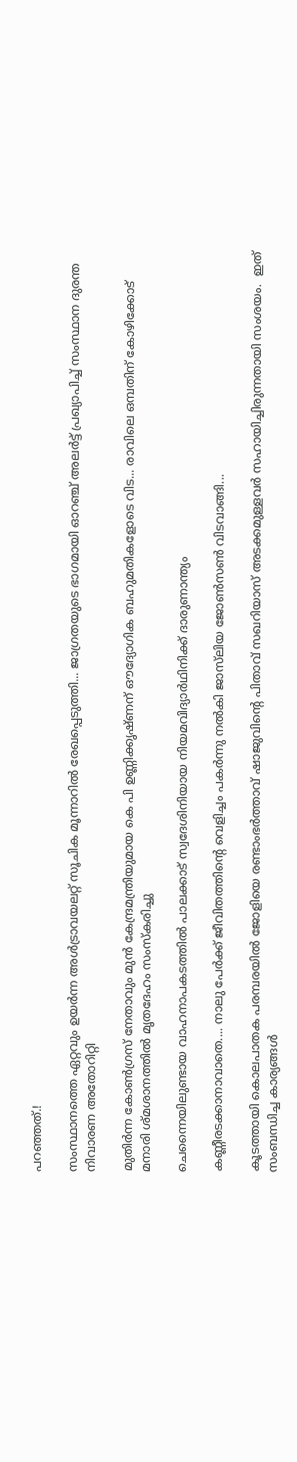പറഞ്ഞത്.!

സംസ്ഥാനത്തെ ഏറ്റവും ഉയർന്ന അൾട്രാവയലറ്റ് സൂചിക മൂന്നാറിൽ രേഖപ്പെടുത്തി... ജാഗ്രതയുടെ ഭാഗമായി ഓറഞ്ച് അലർട്ട് പ്രഖ്യാപിച്ച് സംസ്ഥാന ദുരന്ത നിവാരണ അതോറിറ്റി

മുതിർന്ന കോൺഗ്രസ് നേതാവും മുൻ കേന്ദ്രമന്ത്രിയുമായ കെ പി ഉണ്ണിക്കൃഷ്ണന് ഔദ്യോഗിക ബഹുമതികളോടെ വിട... രാവിലെ ഒമ്പതിന് കോഴിക്കോട് മനാരി ശ്മശാനത്തിൽ മൃതദേഹം സംസ്കരിച്ചു

ചെന്നൈയിലുണ്ടായ വാഹനാപകടത്തിൽ പാലക്കാട് സ്വദേശിനിയായ നിയമവിദ്യാർഥിനിക്ക് ദാരുണാന്ത്യം

കണ്ണീരടക്കാനാവാതെ.... നാലു പേർക്ക് ജീവിതത്തിന്റെ വെളിച്ചം പകർന്നു നൽകി ജാസ്‌ലിയ ജോൺസൺ വിടവാങ്ങി...

കൂടത്തായി കൊലപാതക പരമ്പരയില്‍ ജോളിയെ രണ്ടാംഭര്‍ത്താവ് ഷാജുവിന്റെ പിതാവ് സഖറിയാസ് അടക്കമുള്ളവര്‍ സഹായിച്ചിരുന്നതായി സംശയം.  ഇത് സംബന്ധിച്ച കാര്യങ്ങള്‍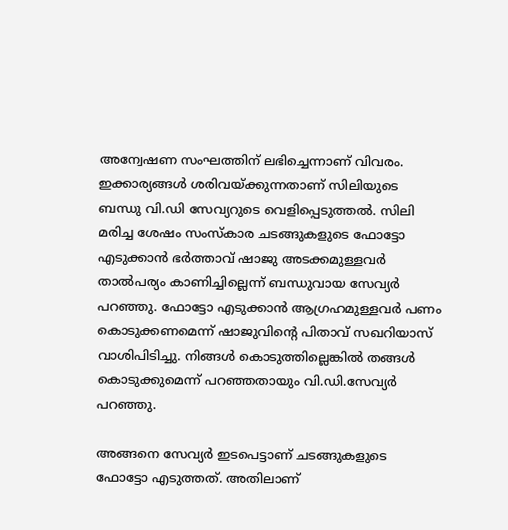അന്വേഷണ സംഘത്തിന് ലഭിച്ചെന്നാണ് വിവരം. ഇക്കാര്യങ്ങള്‍ ശരിവയ്ക്കുന്നതാണ് സിലിയുടെ ബന്ധു വി.ഡി സേവ്യറുടെ വെളിപ്പെടുത്തല്‍. സിലി മരിച്ച ശേഷം സംസ്‌കാര ചടങ്ങുകളുടെ ഫോട്ടോ എടുക്കാന്‍ ഭര്‍ത്താവ് ഷാജു അടക്കമുള്ളവര്‍ താല്‍പര്യം കാണിച്ചില്ലെന്ന് ബന്ധുവായ സേവ്യര്‍ പറഞ്ഞു. ഫോട്ടോ എടുക്കാന്‍ ആഗ്രഹമുള്ളവര്‍ പണം കൊടുക്കണമെന്ന് ഷാജുവിന്റെ പിതാവ് സഖറിയാസ് വാശിപിടിച്ചു. നിങ്ങള്‍ കൊടുത്തില്ലെങ്കില്‍ തങ്ങള്‍ കൊടുക്കുമെന്ന് പറഞ്ഞതായും വി.ഡി.സേവ്യര്‍ പറഞ്ഞു.

അങ്ങനെ സേവ്യര്‍ ഇടപെട്ടാണ് ചടങ്ങുകളുടെ ഫോട്ടോ എടുത്തത്. അതിലാണ്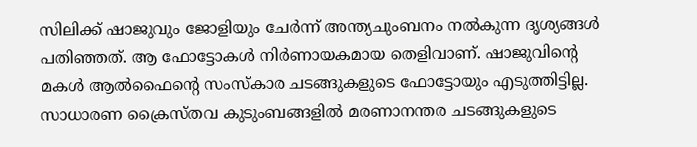സിലിക്ക് ഷാജുവും ജോളിയും ചേര്‍ന്ന് അന്ത്യചുംബനം നല്‍കുന്ന ദൃശ്യങ്ങള്‍ പതിഞ്ഞത്. ആ ഫോട്ടോകള്‍ നിര്‍ണായകമായ തെളിവാണ്. ഷാജുവിന്റെ മകള്‍ ആല്‍ഫൈന്റെ സംസ്‌കാര ചടങ്ങുകളുടെ ഫോട്ടോയും എടുത്തിട്ടില്ല. സാധാരണ ക്രൈസ്തവ കുടുംബങ്ങളില്‍ മരണാനന്തര ചടങ്ങുകളുടെ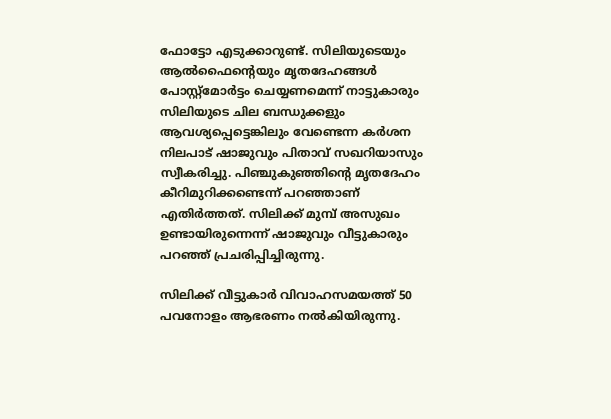ഫോട്ടോ എടുക്കാറുണ്ട്. സിലിയുടെയും ആല്‍ഫൈന്റെയും മൃതദേഹങ്ങള്‍ പോസ്റ്റ്‌മോര്‍ട്ടം ചെയ്യണമെന്ന് നാട്ടുകാരും സിലിയുടെ ചില ബന്ധുക്കളും ആവശ്യപ്പെട്ടെങ്കിലും വേണ്ടെന്ന കര്‍ശന നിലപാട് ഷാജുവും പിതാവ് സഖറിയാസും സ്വീകരിച്ചു. പിഞ്ചുകുഞ്ഞിന്റെ മൃതദേഹം കീറിമുറിക്കണ്ടെന്ന് പറഞ്ഞാണ് എതിര്‍ത്തത്. സിലിക്ക് മുമ്പ് അസുഖം ഉണ്ടായിരുന്നെന്ന് ഷാജുവും വീട്ടുകാരും പറഞ്ഞ് പ്രചരിപ്പിച്ചിരുന്നു.

സിലിക്ക് വീട്ടുകാര്‍ വിവാഹസമയത്ത് 50 പവനോളം ആഭരണം നല്‍കിയിരുന്നു.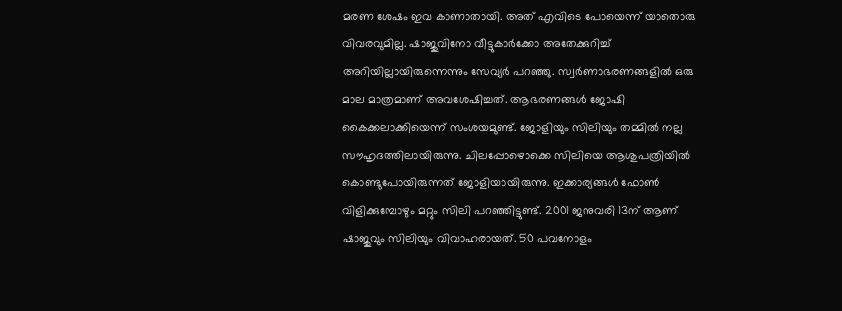മരണ ശേഷം ഇവ കാണാതായി. അത് എവിടെ പോയെന്ന് യാതൊരു വിവരവുമില്ല. ഷാജുവിനോ വീട്ടുകാര്‍ക്കോ അതേക്കുറിച്ച് അറിയില്ലായിരുന്നെന്നും സേവ്യര്‍ പറഞ്ഞു. സ്വര്‍ണാഭരണങ്ങളില്‍ ഒരു മാല മാത്രമാണ് അവശേഷിച്ചത്. ആഭരണങ്ങള്‍ ജോഷി കൈക്കലാക്കിയെന്ന് സംശയമുണ്ട്. ജോളിയും സിലിയും തമ്മില്‍ നല്ല സൗഹൃദത്തിലായിരുന്നു. ചിലപ്പോഴൊക്കെ സിലിയെ ആശുപത്രിയില്‍ കൊണ്ടുപോയിരുന്നത് ജോളിയായിരുന്നു. ഇക്കാര്യങ്ങള്‍ ഫോണ്‍ വിളിക്കുമ്പോഴും മറ്റും സിലി പറഞ്ഞിട്ടുണ്ട്. 2001 ജനുവരി 13ന് ആണ് ഷാജുവും സിലിയും വിവാഹരായത്. 50 പവനോളം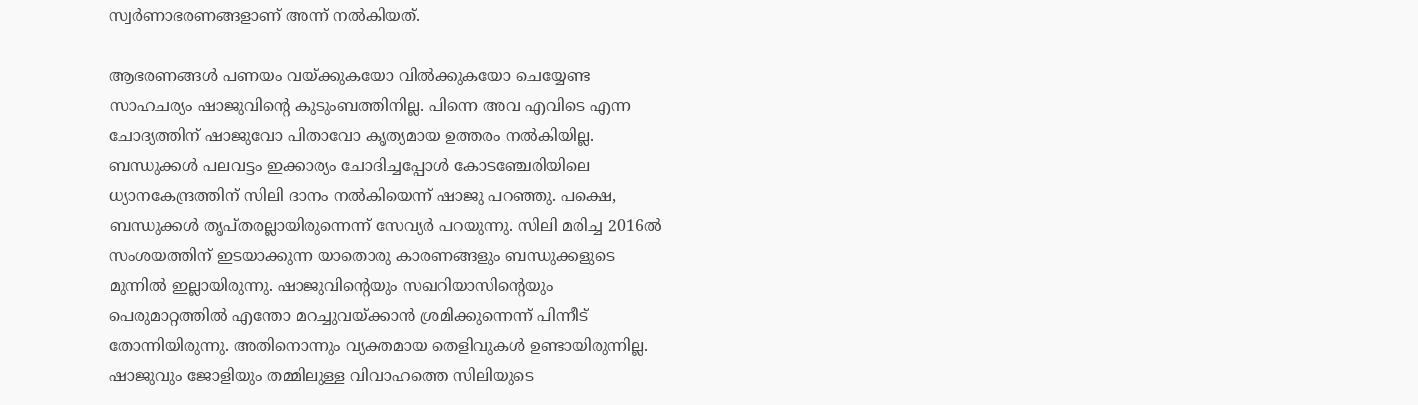സ്വര്‍ണാഭരണങ്ങളാണ് അന്ന് നല്‍കിയത്.

ആഭരണങ്ങള്‍ പണയം വയ്ക്കുകയോ വില്‍ക്കുകയോ ചെയ്യേണ്ട സാഹചര്യം ഷാജുവിന്റെ കുടുംബത്തിനില്ല. പിന്നെ അവ എവിടെ എന്ന ചോദ്യത്തിന് ഷാജുവോ പിതാവോ കൃത്യമായ ഉത്തരം നല്‍കിയില്ല. ബന്ധുക്കള്‍ പലവട്ടം ഇക്കാര്യം ചോദിച്ചപ്പോള്‍ കോടഞ്ചേരിയിലെ ധ്യാനകേന്ദ്രത്തിന് സിലി ദാനം നല്‍കിയെന്ന് ഷാജു പറഞ്ഞു. പക്ഷെ, ബന്ധുക്കള്‍ തൃപ്തരല്ലായിരുന്നെന്ന് സേവ്യര്‍ പറയുന്നു. സിലി മരിച്ച 2016ല്‍ സംശയത്തിന് ഇടയാക്കുന്ന യാതൊരു കാരണങ്ങളും ബന്ധുക്കളുടെ മുന്നില്‍ ഇല്ലായിരുന്നു. ഷാജുവിന്റെയും സഖറിയാസിന്റെയും പെരുമാറ്റത്തില്‍ എന്തോ മറച്ചുവയ്ക്കാന്‍ ശ്രമിക്കുന്നെന്ന് പിന്നീട് തോന്നിയിരുന്നു. അതിനൊന്നും വ്യക്തമായ തെളിവുകള്‍ ഉണ്ടായിരുന്നില്ല. ഷാജുവും ജോളിയും തമ്മിലുള്ള വിവാഹത്തെ സിലിയുടെ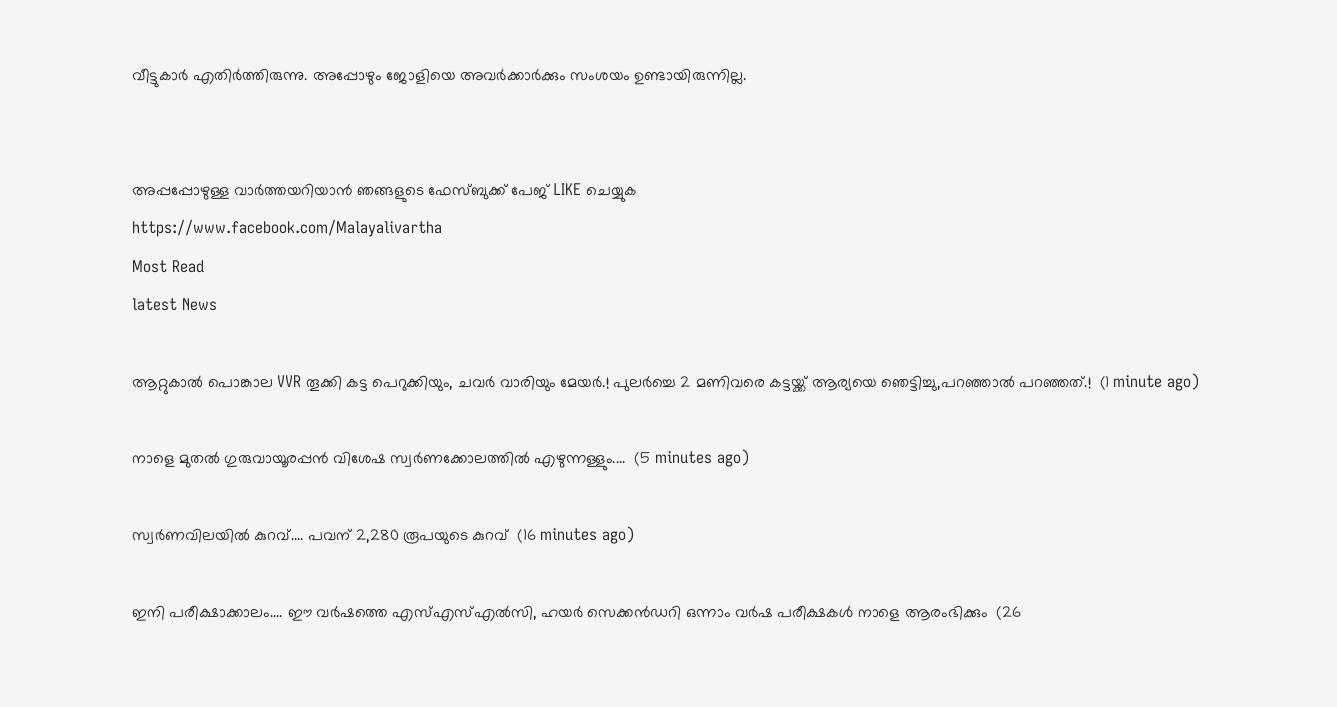വീട്ടുകാര്‍ എതിര്‍ത്തിരുന്നു. അപ്പോഴും ജോളിയെ അവര്‍ക്കാര്‍ക്കും സംശയം ഉണ്ടായിരുന്നില്ല.


അപ്പപ്പോഴുള്ള വാര്‍ത്തയറിയാന്‍ ഞങ്ങളുടെ ഫേസ്‌ബുക്ക്‌ പേജ് LIKE ചെയ്യുക
https://www.facebook.com/Malayalivartha
Most Read
latest News

ആറ്റുകാല്‍ പൊങ്കാല VVR തൂക്കി കട്ട പെറുക്കിയും, ചവർ വാരിയും മേയർ.! പുലർച്ചെ 2 മണിവരെ കട്ടയ്ക്ക് ആര്യയെ ഞെട്ടിച്ചു,പറഞ്ഞാൽ പറഞ്ഞത്.!  (1 minute ago)

നാളെ മുതൽ ഗുരുവായൂരപ്പൻ വിശേഷ സ്വർണക്കോലത്തിൽ എഴുന്നള്ളും....  (5 minutes ago)

സ്വർണവിലയിൽ കുറവ്.... പവന് 2,280 രൂപയുടെ കുറവ്  (16 minutes ago)

ഇനി പരീക്ഷാക്കാലം.... ഈ വർഷത്തെ എസ്എസ്എൽസി, ഹയർ സെക്കൻഡറി ഒന്നാം വർഷ പരീക്ഷകൾ നാളെ ആരംഭിക്കും  (26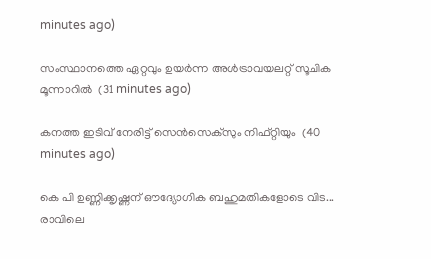minutes ago)

സംസ്ഥാനത്തെ ഏറ്റവും ഉയർന്ന അൾട്രാവയലറ്റ് സൂചിക മൂന്നാറിൽ  (31 minutes ago)

കനത്ത ഇടിവ് നേരിട്ട് സെൻസെക്‌സും നിഫ്റ്റിയും  (40 minutes ago)

കെ പി ഉണ്ണിക്കൃഷ്ണന് ഔദ്യോഗിക ബഹുമതികളോടെ വിട... രാവിലെ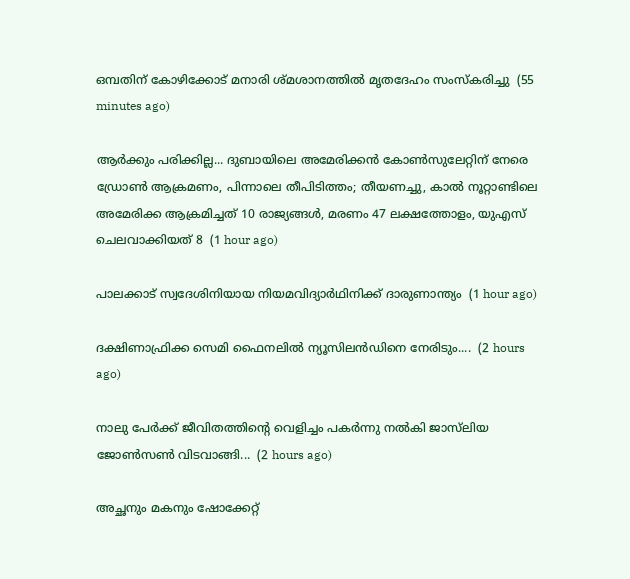ഒമ്പതിന് കോഴിക്കോട് മനാരി ശ്മശാനത്തിൽ മൃതദേഹം സംസ്കരിച്ചു  (55 minutes ago)

ആര്‍ക്കും പരിക്കില്ല... ദുബായിലെ അമേരിക്കൻ കോൺസുലേറ്റിന് നേരെ ഡ്രോൺ ആക്രമണം, പിന്നാലെ തീപിടിത്തം; തീയണച്ചു, കാൽ നൂറ്റാണ്ടിലെ അമേരിക്ക ആക്രമിച്ചത് 10 രാജ്യങ്ങൾ, മരണം 47 ലക്ഷത്തോളം, യുഎസ് ചെലവാക്കിയത് 8  (1 hour ago)

പാലക്കാട് സ്വദേശിനിയായ നിയമവിദ്യാർഥിനിക്ക് ദാരുണാന്ത്യം  (1 hour ago)

ദക്ഷിണാഫ്രിക്ക സെമി ഫൈനലിൽ ന്യൂസിലൻഡിനെ നേരിടും....  (2 hours ago)

നാലു പേർക്ക് ജീവിതത്തിന്റെ വെളിച്ചം പകർന്നു നൽകി ജാസ്‌ലിയ ജോൺസൺ വിടവാങ്ങി...  (2 hours ago)

അച്ഛനും മകനും ഷോക്കേറ്റ്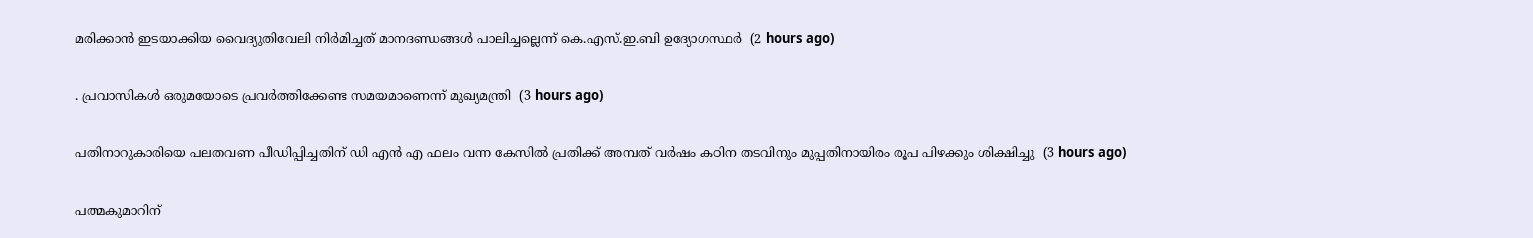മരിക്കാൻ ഇടയാക്കിയ വൈദ്യുതിവേലി നിർമിച്ചത് മാനദണ്ഡങ്ങൾ പാലിച്ചല്ലെന്ന് കെ.എസ്.ഇ.ബി ഉദ്യോഗസ്ഥർ  (2 hours ago)

. പ്രവാസികൾ ഒരുമയോടെ പ്രവർത്തിക്കേണ്ട സമയമാണെന്ന് മുഖ്യമന്ത്രി  (3 hours ago)

പതിനാറുകാരിയെ പലതവണ പീഡിപ്പിച്ചതിന് ഡി എൻ എ ഫലം വന്ന കേസിൽ പ്രതിക്ക് അമ്പത് വർഷം കഠിന തടവിനും മുപ്പതിനായിരം രൂപ പിഴക്കും ശിക്ഷിച്ചു  (3 hours ago)

പത്മകുമാറിന്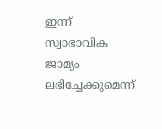ഇന്ന് സ്വാഭാവിക ജാമ്യം ലഭിച്ചേക്കുമെന്ന്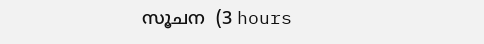സൂചന  (3 hours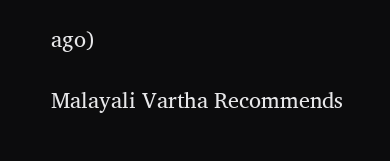ago)

Malayali Vartha Recommends